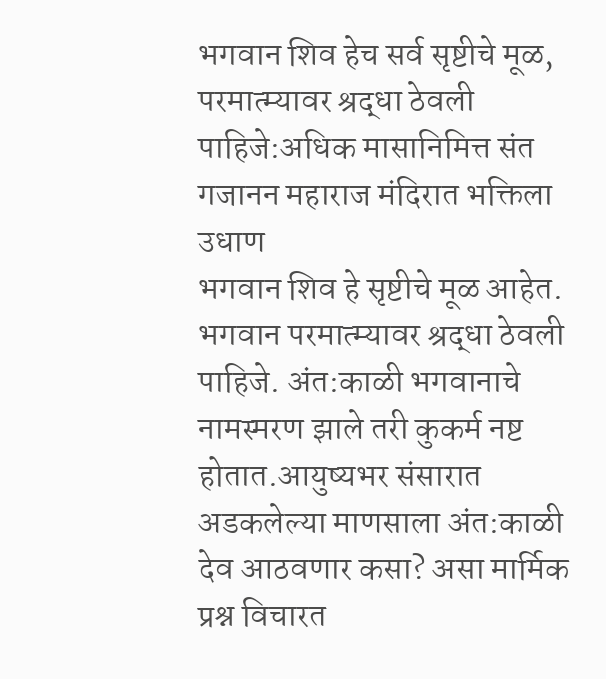भगवान शिव हेच सर्व सृष्टीचे मूळ, परमात्म्यावर श्रद्धा ठेवली पाहिजे:अधिक मासानिमित्त संत गजानन महाराज मंदिरात भक्तिला उधाण
भगवान शिव हे सृष्टीचे मूळ आहेत. भगवान परमात्म्यावर श्रद्धा ठेवली पाहिजे. अंत:काळी भगवानाचे नामस्मरण झाले तरी कुकर्म नष्ट होतात.आयुष्यभर संसारात अडकलेल्या माणसाला अंत:काळी देव आठवणार कसा? असा मार्मिक प्रश्न विचारत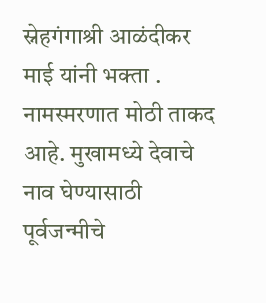स्नेहगंगाश्री आळंदीकर माई यांनी भक्ता . नामस्मरणात मोठी ताकद आहे. मुखामध्ये देवाचे नाव घेण्यासाठी पूर्वजन्मीचे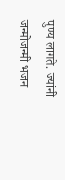पुण्य लागते. ज्यांनी जन्मोजन्मी भजन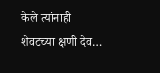केले त्यांनाही शेवटच्या क्षणी देव…